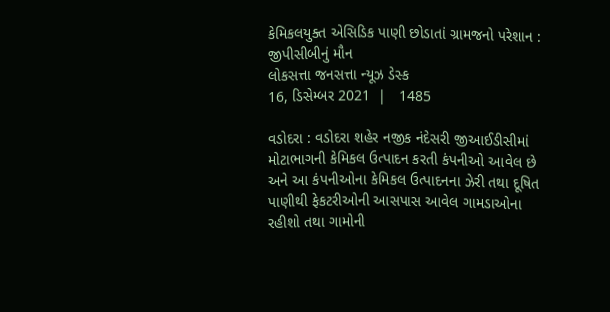કેમિકલયુક્ત એસિડિક પાણી છોડાતાં ગ્રામજનો પરેશાન : જીપીસીબીનું મૌન
લોકસત્તા જનસત્તા ન્યૂઝ ડેસ્ક
16, ડિસેમ્બર 2021  |   1485

વડોદરા : વડોદરા શહેર નજીક નંદેસરી જીઆઈડીસીમાં મોટાભાગની કેમિકલ ઉત્પાદન કરતી કંપનીઓ આવેલ છે અને આ કંપનીઓના કેમિકલ ઉત્પાદનના ઝેરી તથા દૂષિત પાણીથી ફેકટરીઓની આસપાસ આવેલ ગામડાઓના રહીશો તથા ગામોની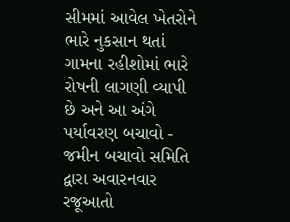સીમમાં આવેલ ખેતરોને ભારે નુકસાન થતાં ગામના રહીશોમાં ભારે રોષની લાગણી વ્યાપી છે અને આ અંગે પર્યાવરણ બચાવો - જમીન બચાવો સમિતિ દ્વારા અવારનવાર રજૂઆતો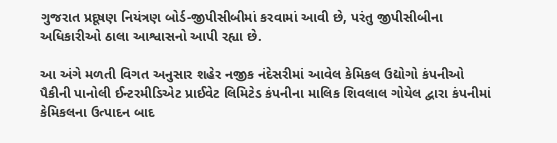ગુજરાત પ્રદૂષણ નિયંત્રણ બોર્ડ-જીપીસીબીમાં કરવામાં આવી છે, પરંતુ જીપીસીબીના અધિકારીઓ ઠાલા આશ્વાસનો આપી રહ્યા છે.

આ અંગે મળતી વિગત અનુસાર શહેર નજીક નંદેસરીમાં આવેલ કેમિકલ ઉદ્યોગો કંપનીઓ પૈકીની પાનોલી ઈન્ટરમીડિએટ પ્રાઈવેટ લિમિટેડ કંપનીના માલિક શિવલાલ ગોયેલ દ્વારા કંપનીમાં કેમિકલના ઉત્પાદન બાદ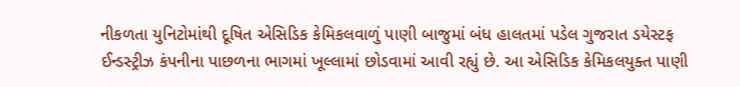નીકળતા યુનિટોમાંથી દૂષિત એસિડિક કેમિકલવાળું પાણી બાજુમાં બંધ હાલતમાં પડેલ ગુજરાત ડયેસ્ટફ ઈન્ડસ્ટ્રીઝ કંપનીના પાછળના ભાગમાં ખૂલ્લામાં છોડવામાં આવી રહ્યું છે. આ એસિડિક કેમિકલયુક્ત પાણી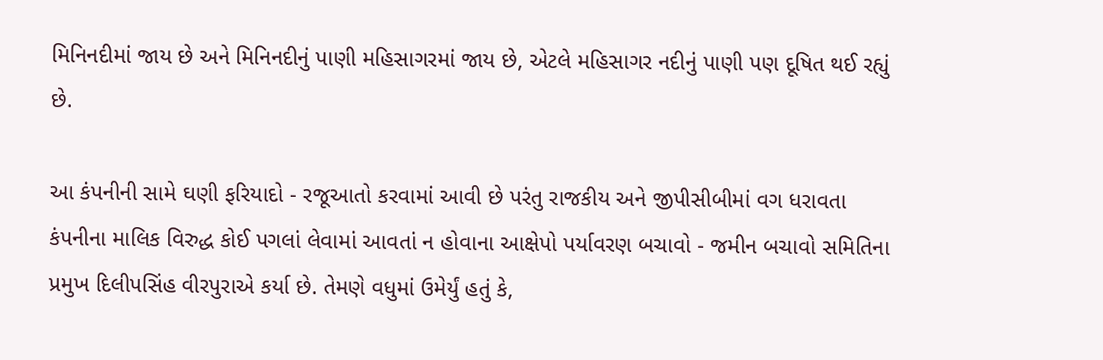મિનિનદીમાં જાય છે અને મિનિનદીનું પાણી મહિસાગરમાં જાય છે, એટલે મહિસાગર નદીનું પાણી પણ દૂષિત થઈ રહ્યું છે.

આ કંપનીની સામે ઘણી ફરિયાદો - રજૂઆતો કરવામાં આવી છે પરંતુ રાજકીય અને જીપીસીબીમાં વગ ધરાવતા કંપનીના માલિક વિરુદ્ધ કોઈ પગલાં લેવામાં આવતાં ન હોવાના આક્ષેપો પર્યાવરણ બચાવો - જમીન બચાવો સમિતિના પ્રમુખ દિલીપસિંહ વીરપુરાએ કર્યા છે. તેમણે વધુમાં ઉમેર્યું હતું કે,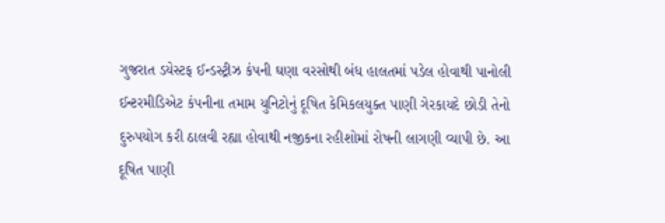ગુજરાત ડયેસ્ટફ ઈન્ડસ્ટ્રીઝ કંપની ઘણા વરસોથી બંધ હાલતમાં પડેલ હોવાથી પાનોલી ઈન્ટરમીડિએટ કંપનીના તમામ યુનિટોનું દૂષિત કેમિકલયુક્ત પાણી ગેરકાયદે છોડી તેનો દુરુપયોગ કરી ઠાલવી રહ્યા હોવાથી નજીકના રહીશોમાં રોષની લાગણી વ્યાપી છે. આ દૂષિત પાણી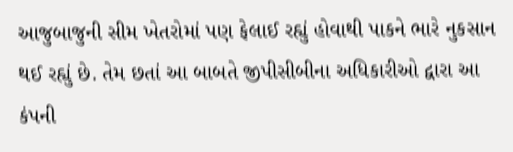આજુબાજુની સીમ ખેતરોમાં પણ ફેલાઈ રહ્યું હોવાથી પાકને ભારે નુકસાન થઈ રહ્યું છે. તેમ છતાં આ બાબતે જીપીસીબીના અધિકારીઓ દ્વારા આ કંપની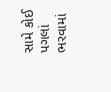સામે કોઈ પગલાં ભરવામાં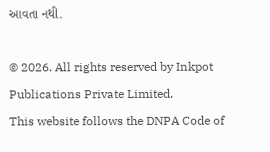આવતા નથી.

© 2026. All rights reserved by Inkpot Publications Private Limited.
This website follows the DNPA Code of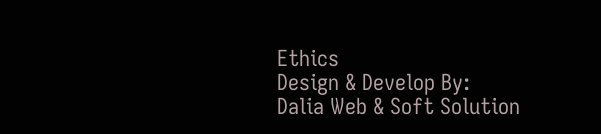Ethics
Design & Develop By:
Dalia Web & Soft Solution